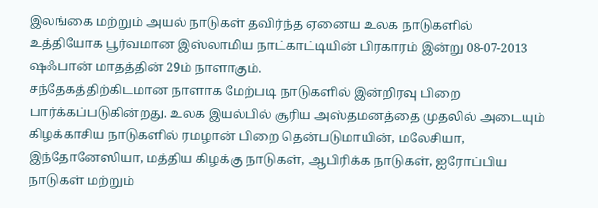இலங்கை மற்றும் அயல் நாடுகள் தவிர்ந்த ஏனைய உலக நாடுகளில் உத்தியோக பூர்வமான இஸ்லாமிய நாட்காட்டியின் பிரகாரம் இன்று 08-07-2013 ஷஃபான் மாதத்தின் 29ம் நாளாகும்.
சந்தேகத்திற்கிடமான நாளாக மேற்படி நாடுகளில் இன்றிரவு பிறை பார்க்கப்படுகின்றது. உலக இயல்பில் சூரிய அஸ்தமனத்தை முதலில் அடையும் கிழக்காசிய நாடுகளில் ரமழான் பிறை தென்படுமாயின், மலேசியா, இந்தோனேஸியா, மத்திய கிழக்கு நாடுகள், ஆபிரிக்க நாடுகள், ஐரோப்பிய நாடுகள் மற்றும்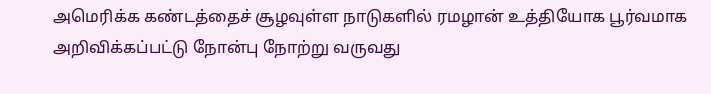அமெரிக்க கண்டத்தைச் சூழவுள்ள நாடுகளில் ரமழான் உத்தியோக பூர்வமாக அறிவிக்கப்பட்டு நோன்பு நோற்று வருவது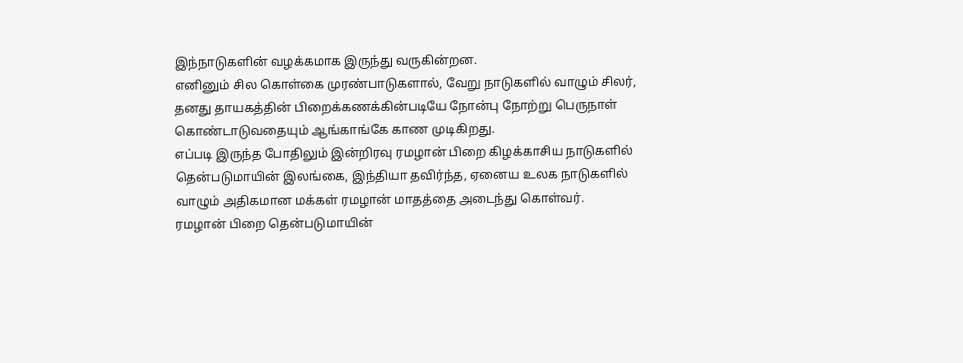இந்நாடுகளின் வழக்கமாக இருந்து வருகின்றன.
எனினும் சில கொள்கை முரண்பாடுகளால், வேறு நாடுகளில் வாழும் சிலர், தனது தாயகத்தின் பிறைக்கணக்கின்படியே நோன்பு நோற்று பெருநாள் கொண்டாடுவதையும் ஆங்காங்கே காண முடிகிறது.
எப்படி இருந்த போதிலும் இன்றிரவு ரமழான் பிறை கிழக்காசிய நாடுகளில் தென்படுமாயின் இலங்கை, இந்தியா தவிர்ந்த, ஏனைய உலக நாடுகளில் வாழும் அதிகமான மக்கள் ரமழான் மாதத்தை அடைந்து கொள்வர்.
ரமழான் பிறை தென்படுமாயின்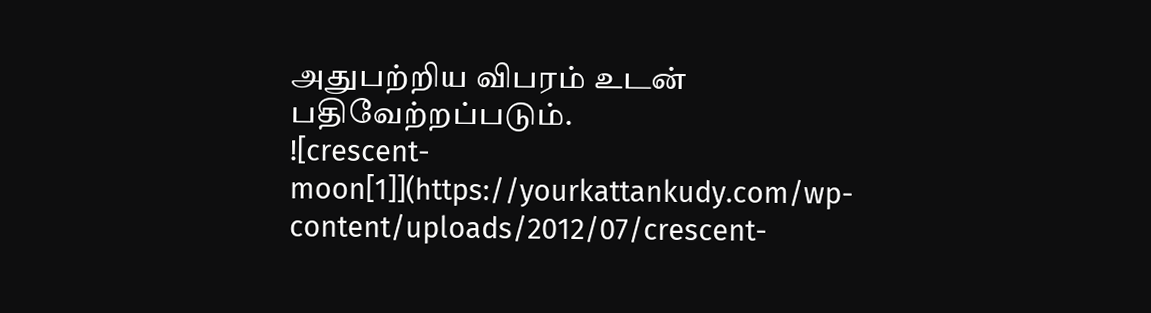அதுபற்றிய விபரம் உடன் பதிவேற்றப்படும்.
![crescent-moon[1]](https://yourkattankudy.com/wp-content/uploads/2012/07/crescent-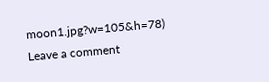moon1.jpg?w=105&h=78)
Leave a comment